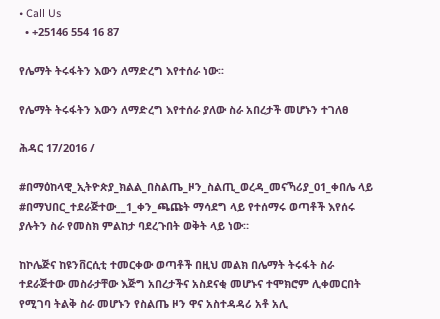• Call Us
  • +25146 554 16 87

የሌማት ትሩፋትን እውን ለማድረግ እየተሰራ ነው፡፡

የሌማት ትሩፋትን እውን ለማድረግ እየተሰራ ያለው ስራ አበረታች መሆኑን ተገለፀ

ሕዳር 17/2016 /

#በማዕከላዊ_ኢትዮጵያ_ክልል_በስልጤ_ዞን_ስልጢ_ወረዳ_መናኻሪያ_01_ቀበሌ ላይ #በማህበር_ተደራጅተው__1_ቀን_ጫጩት ማሳደግ ላይ የተሰማሩ ወጣቶች እየሰሩ ያሉትን ስራ የመስክ ምልከታ ባደረጉበት ወቅት ላይ ነው።

ከኮሌጅና ከዩንቨርሲቲ ተመርቀው ወጣቶች በዚህ መልክ በሌማት ትሩፋት ስራ ተደራጅተው መስራታቸው እጅግ አበረታችና አስደናቂ መሆኑና ተሞክሮም ሊቀመርበት የሚገባ ትልቅ ስራ መሆኑን የስልጤ ዞን ዋና አስተዳዳሪ አቶ አሊ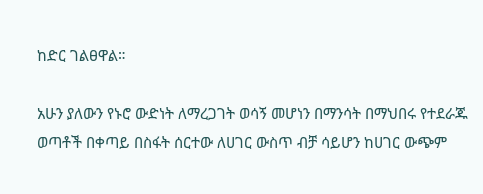ከድር ገልፀዋል።

አሁን ያለውን የኑሮ ውድነት ለማረጋገት ወሳኝ መሆነን በማንሳት በማህበሩ የተደራጁ ወጣቶች በቀጣይ በስፋት ሰርተው ለሀገር ውስጥ ብቻ ሳይሆን ከሀገር ውጭም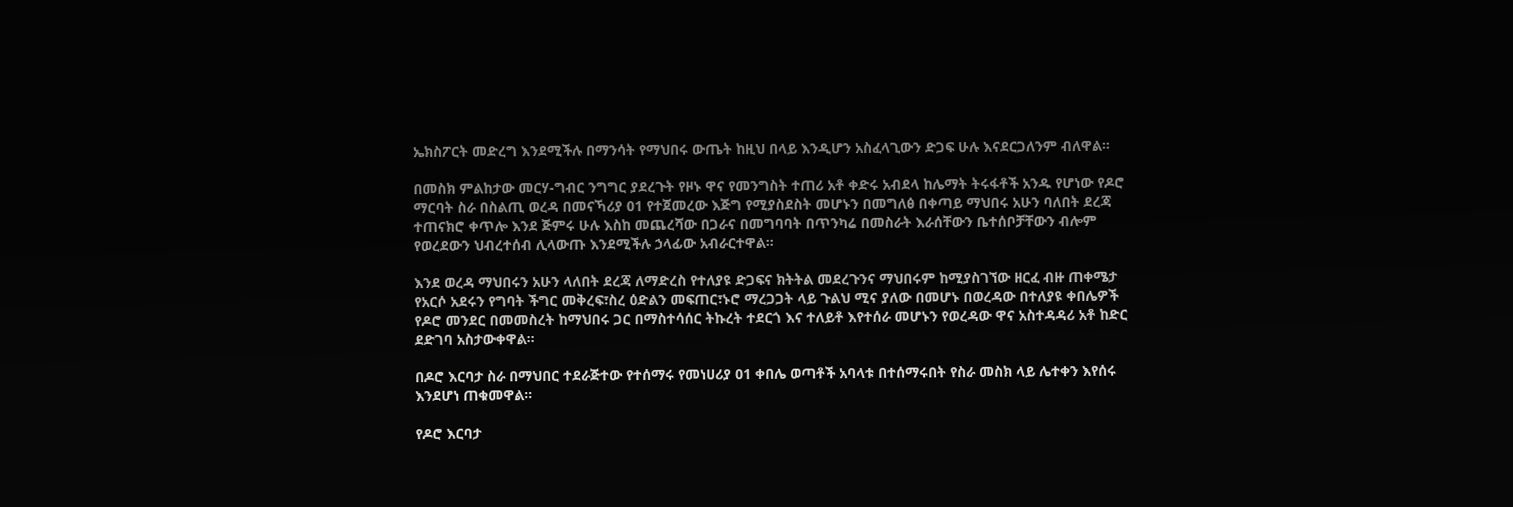ኤክስፖርት መድረግ እንደሚችሉ በማንሳት የማህበሩ ውጤት ከዚህ በላይ እንዲሆን አስፈላጊውን ድጋፍ ሁሉ እናደርጋለንም ብለዋል።

በመስክ ምልከታው መርሃ-ግብር ንግግር ያደረጉት የዞኑ ዋና የመንግስት ተጠሪ አቶ ቀድሩ አብደላ ከሌማት ትሩፋቶች አንዱ የሆነው የዶሮ ማርባት ስራ በስልጢ ወረዳ በመናኻሪያ 01 የተጀመረው እጅግ የሚያስደስት መሆኑን በመግለፅ በቀጣይ ማህበሩ አሁን ባለበት ደረጃ ተጠናክሮ ቀጥሎ እንደ ጅምሩ ሁሉ እስከ መጨረሻው በጋራና በመግባባት በጥንካሬ በመስራት እራሰቸውን ቤተሰቦቻቸውን ብሎም የወረደውን ህብረተሰብ ሊላውጡ እንደሚችሉ ኃላፊው አብራርተዋል።

እንደ ወረዳ ማህበሩን አሁን ላለበት ደረጃ ለማድረስ የተለያዩ ድጋፍና ክትትል መደረጉንና ማህበሩም ከሚያስገኘው ዘርፈ ብዙ ጠቀሜታ የአርሶ አደሩን የግባት ችግር መቅረፍ፣ስረ ዕድልን መፍጠር፣ኑሮ ማረጋጋት ላይ ጉልህ ሚና ያለው በመሆኑ በወረዳው በተለያዩ ቀበሌዎች የዶሮ መንደር በመመስረት ከማህበሩ ጋር በማስተሳሰር ትኩረት ተደርጎ እና ተለይቶ እየተሰራ መሆኑን የወረዳው ዋና አስተዳዳሪ አቶ ከድር ደድገባ አስታውቀዋል።

በዶሮ እርባታ ስራ በማህበር ተደራጅተው የተሰማሩ የመነሀሪያ 01 ቀበሌ ወጣቶች አባላቱ በተሰማሩበት የስራ መስክ ላይ ሌተቀን እየሰሩ እንደሆነ ጠቁመዋል።

የዶሮ እርባታ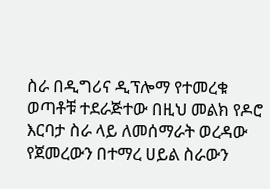ስራ በዲግሪና ዲፕሎማ የተመረቁ ወጣቶቹ ተደራጅተው በዚህ መልክ የዶሮ እርባታ ስራ ላይ ለመሰማራት ወረዳው የጀመረውን በተማረ ሀይል ስራውን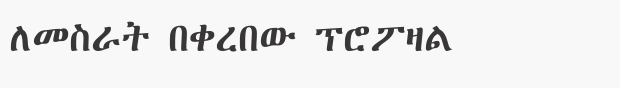ለመስራት በቀረበው ፕሮፖዛል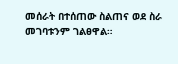መሰራት በተሰጠው ስልጠና ወደ ስራ መገባቱንም ገልፀዋል።